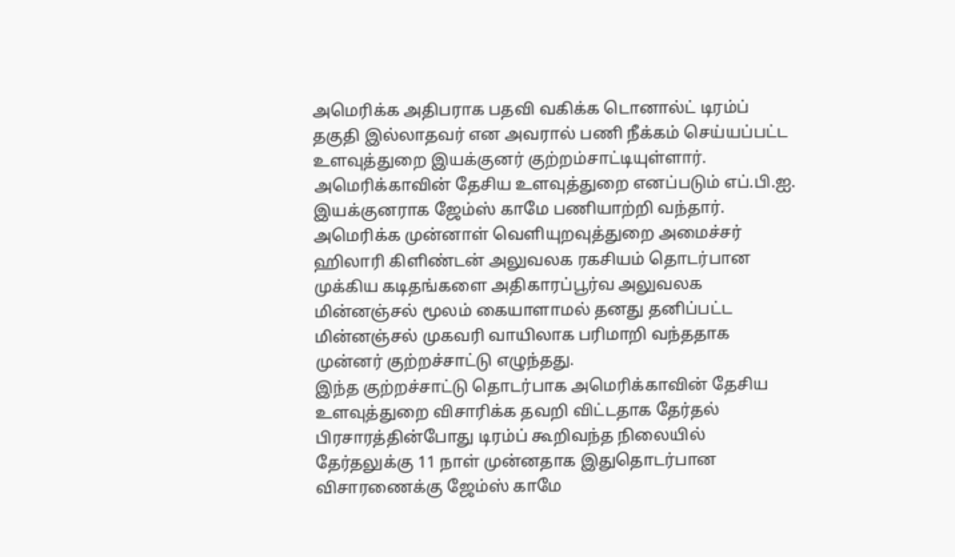அமெரிக்க அதிபராக பதவி வகிக்க டொனால்ட் டிரம்ப் தகுதி இல்லாதவர் என அவரால் பணி நீக்கம் செய்யப்பட்ட உளவுத்துறை இயக்குனர் குற்றம்சாட்டியுள்ளார். அமெரிக்காவின் தேசிய உளவுத்துறை எனப்படும் எப்.பி.ஐ. இயக்குனராக ஜேம்ஸ் காமே பணியாற்றி வந்தார்.
அமெரிக்க முன்னாள் வெளியுறவுத்துறை அமைச்சர் ஹிலாரி கிளிண்டன் அலுவலக ரகசியம் தொடர்பான முக்கிய கடிதங்களை அதிகாரப்பூர்வ அலுவலக மின்னஞ்சல் மூலம் கையாளாமல் தனது தனிப்பட்ட மின்னஞ்சல் முகவரி வாயிலாக பரிமாறி வந்ததாக முன்னர் குற்றச்சாட்டு எழுந்தது.
இந்த குற்றச்சாட்டு தொடர்பாக அமெரிக்காவின் தேசிய உளவுத்துறை விசாரிக்க தவறி விட்டதாக தேர்தல் பிரசாரத்தின்போது டிரம்ப் கூறிவந்த நிலையில் தேர்தலுக்கு 11 நாள் முன்னதாக இதுதொடர்பான விசாரணைக்கு ஜேம்ஸ் காமே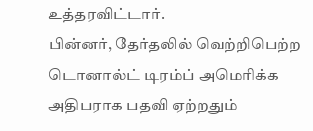உத்தரவிட்டார்.
பின்னர், தேர்தலில் வெற்றிபெற்ற டொனால்ட் டிரம்ப் அமெரிக்க அதிபராக பதவி ஏற்றதும்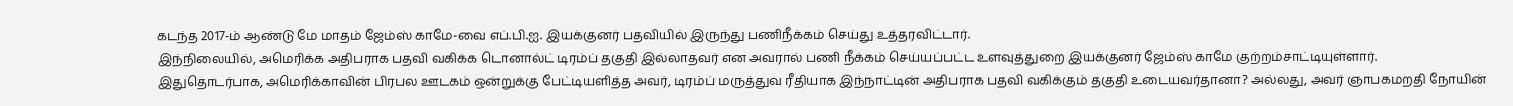கடந்த 2017-ம் ஆண்டு மே மாதம் ஜேம்ஸ் காமே-வை எப்.பி.ஐ. இயக்குனர் பதவியில் இருந்து பணிநீக்கம் செய்து உத்தரவிட்டார்.
இந்நிலையில், அமெரிக்க அதிபராக பதவி வகிக்க டொனால்ட் டிரம்ப் தகுதி இல்லாதவர் என அவரால் பணி நீக்கம் செய்யப்பட்ட உளவுத்துறை இயக்குனர் ஜேம்ஸ் காமே குற்றம்சாட்டியுள்ளார்.
இதுதொடர்பாக, அமெரிக்காவின் பிரபல ஊடகம் ஒன்றுக்கு பேட்டியளித்த அவர், டிரம்ப் மருத்துவ ரீதியாக இந்நாட்டின் அதிபராக பதவி வகிக்கும் தகுதி உடையவர்தானா? அல்லது, அவர் ஞாபகமறதி நோயின்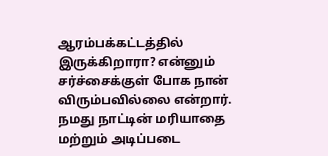ஆரம்பக்கட்டத்தில் இருக்கிறாரா? என்னும் சர்ச்சைக்குள் போக நான் விரும்பவில்லை என்றார்.
நமது நாட்டின் மரியாதை மற்றும் அடிப்படை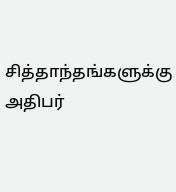சித்தாந்தங்களுக்கு அதிபர்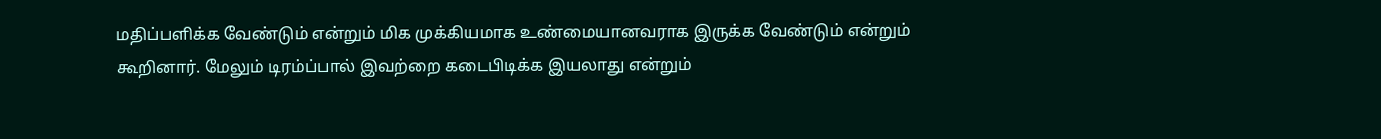மதிப்பளிக்க வேண்டும் என்றும் மிக முக்கியமாக உண்மையானவராக இருக்க வேண்டும் என்றும் கூறினார். மேலும் டிரம்ப்பால் இவற்றை கடைபிடிக்க இயலாது என்றும்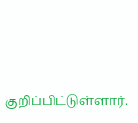குறிப்பிட்டுள்ளார்.